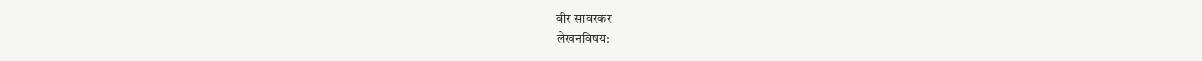वीर सावरकर
लेखनविषय: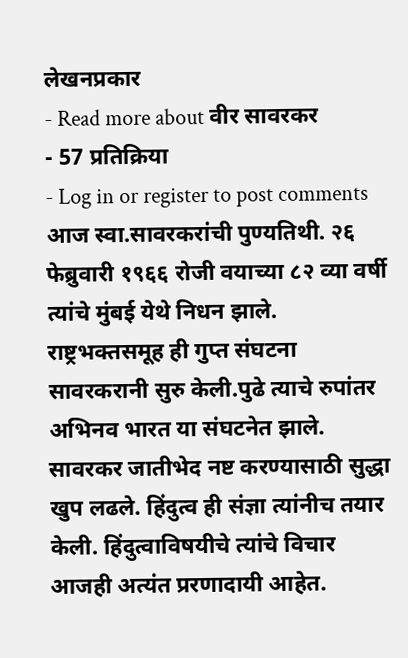लेखनप्रकार
- Read more about वीर सावरकर
- 57 प्रतिक्रिया
- Log in or register to post comments
आज स्वा.सावरकरांची पुण्यतिथी. २६ फेब्रुवारी १९६६ रोजी वयाच्या ८२ व्या वर्षी त्यांचे मुंबई येथे निधन झाले.
राष्ट्रभक्तसमूह ही गुप्त संघटना सावरकरानी सुरु केली.पुढे त्याचे रुपांतर अभिनव भारत या संघटनेत झाले. सावरकर जातीभेद नष्ट करण्यासाठी सुद्धा खुप लढले. हिंदुत्व ही संज्ञा त्यांनीच तयार केली. हिंदुत्वाविषयीचे त्यांचे विचार आजही अत्यंत प्ररणादायी आहेत.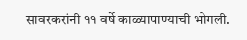सावरकरांनी ११ वर्षे काळ्यापाण्याची भोगली.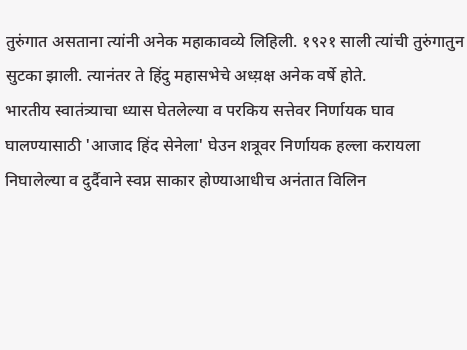तुरुंगात असताना त्यांनी अनेक महाकावव्ये लिहिली. १९२१ साली त्यांची तुरुंगातुन सुटका झाली. त्यानंतर ते हिंदु महासभेचे अध्य़क्ष अनेक वर्षे होते.
भारतीय स्वातंत्र्याचा ध्यास घेतलेल्या व परकिय सत्तेवर निर्णायक घाव घालण्यासाठी 'आजाद हिंद सेनेला' घेउन शत्रूवर निर्णायक हल्ला करायला निघालेल्या व दुर्दैवाने स्वप्न साकार होण्याआधीच अनंतात विलिन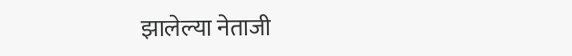झालेल्या नेताजी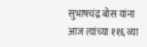सुभाषचंद्र बोस यांना आज त्यांच्या ११६ व्या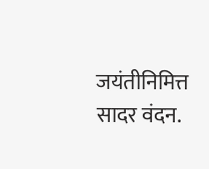जयंतीनिमित्त सादर वंदन.